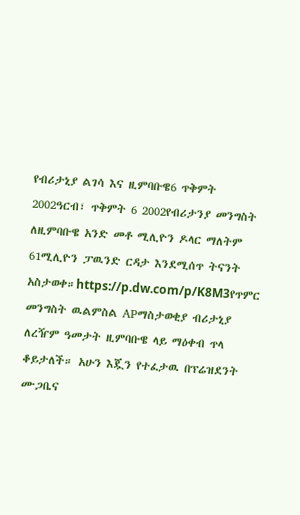የብሪታኒያ ልገሳ እና ዚምባቡዌ6 ጥቅምት 2002ዓርብ፣ ጥቅምት 6 2002የብሪታንያ መንግስት ለዚምባቡዌ አንድ መቶ ሚሊዮን ዶላር ማለትም 61ሚሊዮን ፓዉንድ ርዳታ እንደሚሰጥ ትናንት አስታወቀ።https://p.dw.com/p/K8M3የጥምር መንግስት ዉልምስል APማስታወቂያ ብሪታኒያ ለረዥም ዓመታት ዚምባቡዌ ላይ ማዕቀብ ጥላ ቆይታለች። አሁን እጇን የተፈታዉ በፕሬዝደንት ሙጋቤና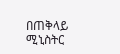በጠቅላይ ሚኒስትር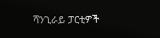ሻንጊራይ ፓርቲዎች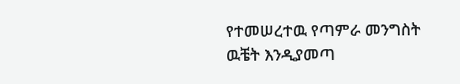የተመሠረተዉ የጣምራ መንግስት ዉቼት እንዲያመጣ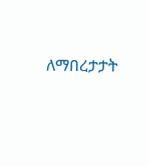ለማበረታታት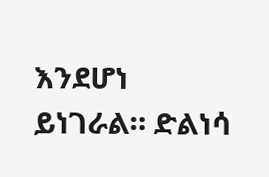እንደሆነ ይነገራል። ድልነሳ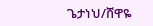ጌታነህ/ሸዋዬ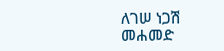ለገሠ ነጋሽ መሐመድ